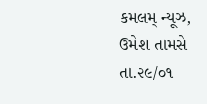કમલમ્ ન્યૂઝ, ઉમેશ તામસે
તા.૨૯/૦૧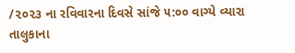/૨૦૨૩ ના રવિવારના દિવસે સાંજે ૫:૦૦ વાગ્યે વ્યારા તાલુકાના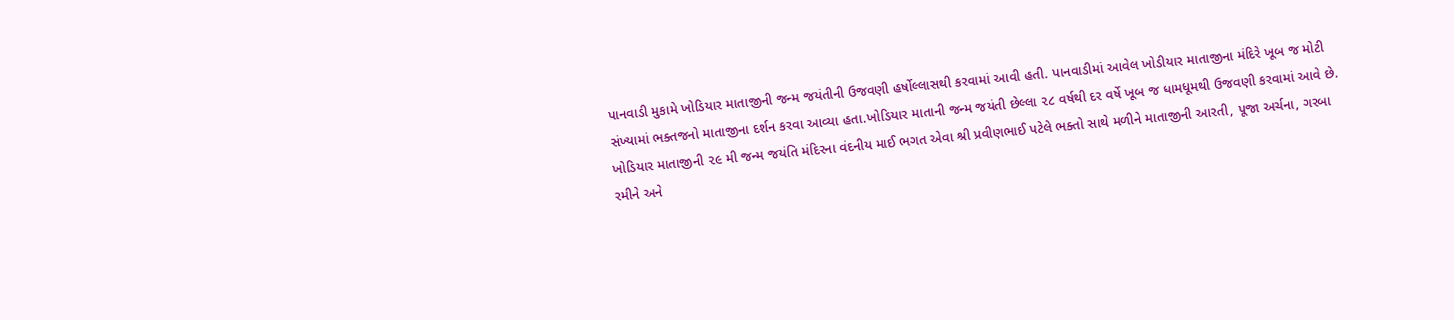પાનવાડી મુકામે ખોડિયાર માતાજીની જન્મ જયંતીની ઉજવણી હર્ષોલ્લાસથી કરવામાં આવી હતી. પાનવાડીમાં આવેલ ખોડીયાર માતાજીના મંદિરે ખૂબ જ મોટી સંખ્યામાં ભક્તજનો માતાજીના દર્શન કરવા આવ્યા હતા.ખોડિયાર માતાની જન્મ જયંતી છેલ્લા ૨૮ વર્ષથી દર વર્ષે ખૂબ જ ધામધૂમથી ઉજવણી કરવામાં આવે છે. ખોડિયાર માતાજીની ૨૯ મી જન્મ જયંતિ મંદિરના વંદનીય માઈ ભગત એવા શ્રી પ્રવીણભાઈ પટેલે ભક્તો સાથે મળીને માતાજીની આરતી, પૂજા અર્ચના, ગરબા રમીને અને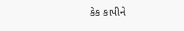કેક કાપીને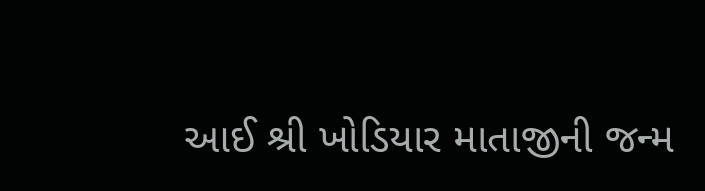આઈ શ્રી ખોડિયાર માતાજીની જન્મ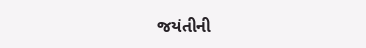જયંતીની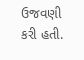ઉજવણી કરી હતી.